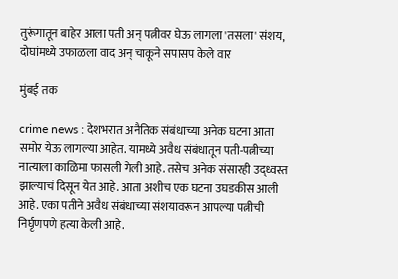तुरूंगातून बाहेर आला पती अन् पत्नीवर घेऊ लागला 'तसला' संशय, दोघांमध्ये उफाळला वाद अन् चाकूने सपासप केले वार

मुंबई तक

crime news : देशभरात अनैतिक संबंधाच्या अनेक घटना आता समोर येऊ लागल्या आहेत. यामध्ये अवैध संबंधातून पती-पत्नीच्या नात्याला काळिमा फासली गेली आहे. तसेच अनेक संसारही उद्ध्वस्त झाल्याचं दिसून येत आहे. आता अशीच एक घटना उघडकीस आली आहे. एका पतीने अवैध संबंधाच्या संशयावरून आपल्या पत्नीची निर्घृणपणे हत्या केली आहे.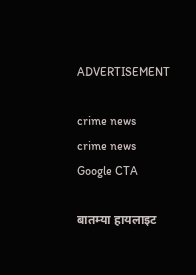ADVERTISEMENT

crime news
crime news
Google CTA

बातम्या हायलाइट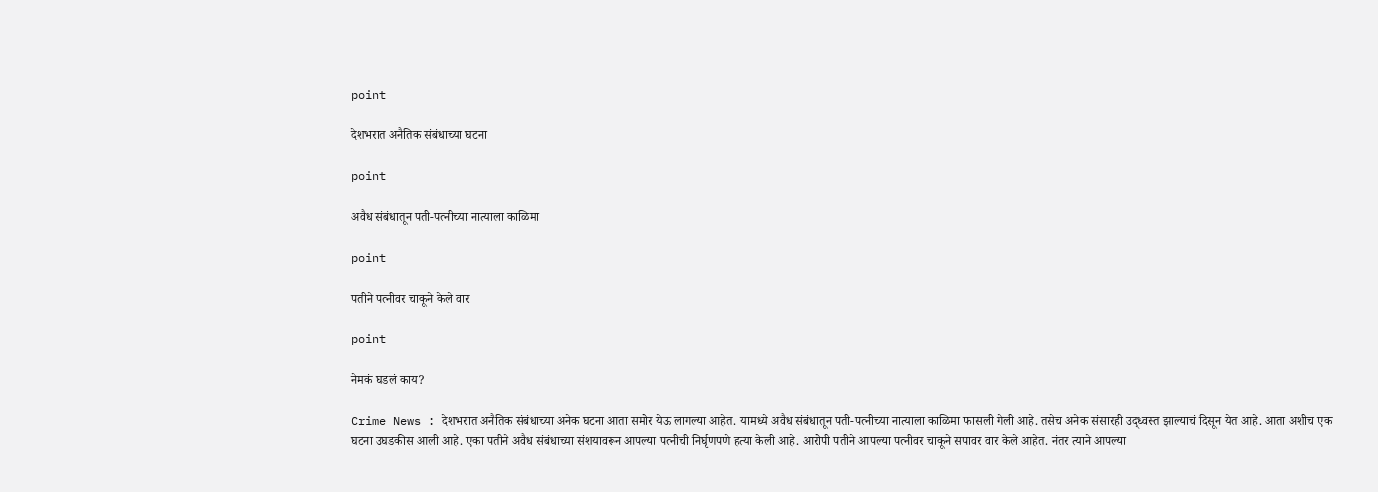point

देशभरात अनैतिक संबंधाच्या घटना

point

अवैध संबंधातून पती-पत्नीच्या नात्याला काळिमा

point

पतीने पत्नीवर चाकूने केले वार

point

नेमकं घडलं काय?

Crime News : देशभरात अनैतिक संबंधाच्या अनेक घटना आता समोर येऊ लागल्या आहेत. यामध्ये अवैध संबंधातून पती-पत्नीच्या नात्याला काळिमा फासली गेली आहे. तसेच अनेक संसारही उद्ध्वस्त झाल्याचं दिसून येत आहे. आता अशीच एक घटना उघडकीस आली आहे. एका पतीने अवैध संबंधाच्या संशयावरून आपल्या पत्नीची निर्घृणपणे हत्या केली आहे. आरोपी पतीने आपल्या पत्नीवर चाकूने सपावर वार केले आहेत. नंतर त्याने आपल्या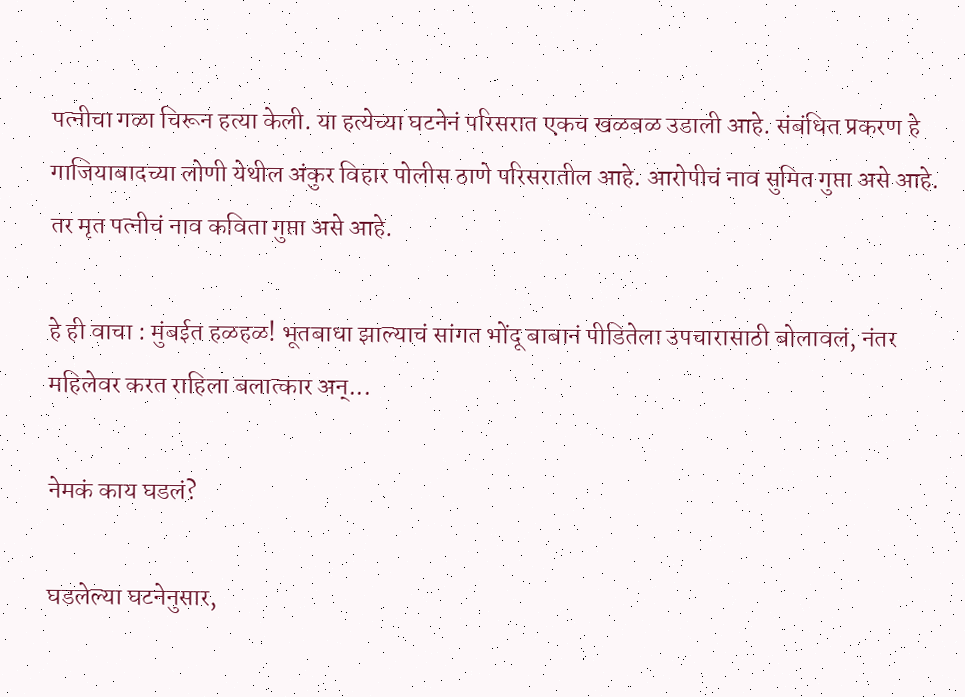पत्नीचा गळा चिरून हत्या केली. या हत्येच्या घटनेनं परिसरात एकच खळबळ उडाली आहे. संबंधित प्रकरण हे गाजियाबादच्या लोणी येथील अंकुर विहार पोलीस ठाणे परिसरातील आहे. आरोपीचं नाव सुमित गुप्ता असे आहे. तर मृत पत्नीचं नाव कविता गुप्ता असे आहे.

हे ही वाचा : मुंबईत हळहळ! भूतबाधा झाल्याचं सांगत भोंदू बाबानं पीडितेला उपचारासाठी बोलावलं, नंतर महिलेवर करत राहिला बलात्कार अन्...

नेमकं काय घडलं?

घडलेल्या घटनेनुसार,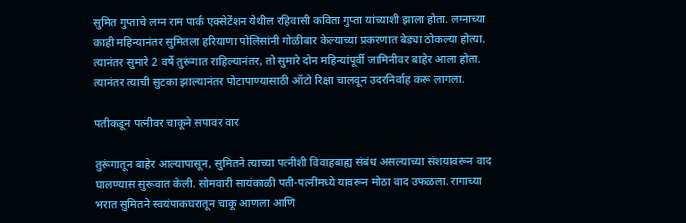सुमित गुप्ताचे लग्न राम पार्क एक्सेटेंशन येथील रहिवासी कविता गुप्ता यांच्याशी झाला होता. लग्नाच्या काही महिन्यानंतर सुमितला हरियाणा पोलिसांनी गोळीबार केल्याच्या प्रकरणात बेड्या ठोकल्या होत्या. त्यानंतर सुमारे 2 वर्षे तुरूंगात राहिल्यानंतर, तो सुमारे दोन महिन्यांपूर्वी जामिनीवर बाहेर आला होता. त्यानंतर त्याची सुटका झाल्यानंतर पोटापाण्यासाठी ऑटो रिक्षा चालवून उदरनिर्वाह करू लागला.

पतीकडून पत्नीवर चाकूने सपावर वार

तुरूंगातून बाहेर आल्यापासून, सुमितने त्याच्या पत्नीशी विवाहबाह्य संबंध असल्याच्या संशयावरून वाद घालण्यास सुरूवात केली. सोमवारी सायंकाळी पती-पत्नींमध्ये यावरून मोठा वाद उफळला. रागाच्या भरात सुमितने स्वयंपाकघरातून चाकू आणला आणि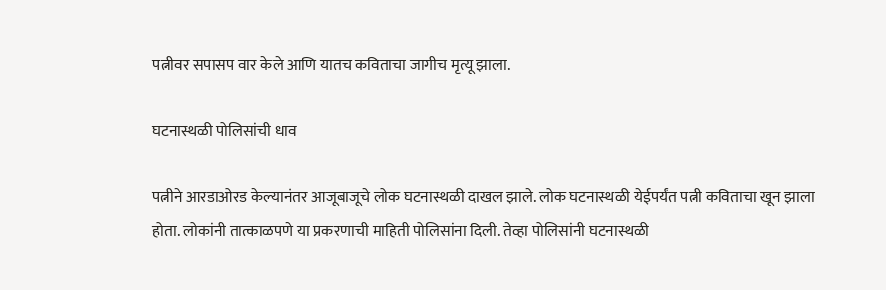पत्नीवर सपासप वार केले आणि यातच कविताचा जागीच मृत्यू झाला.

घटनास्थळी पोलिसांची धाव

पत्नीने आरडाओरड केल्यानंतर आजूबाजूचे लोक घटनास्थळी दाखल झाले. लोक घटनास्थळी येईपर्यंत पत्नी कविताचा खून झाला होता. लोकांनी तात्काळपणे या प्रकरणाची माहिती पोलिसांना दिली. तेव्हा पोलिसांनी घटनास्थळी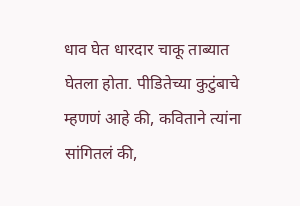धाव घेत धारदार चाकू ताब्यात घेतला होता. पीडितेच्या कुटुंबाचे म्हणणं आहे की, कविताने त्यांना सांगितलं की,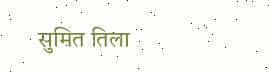सुमित तिला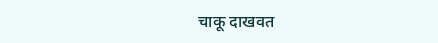चाकू दाखवत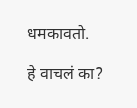धमकावतो.

हे वाचलं का?